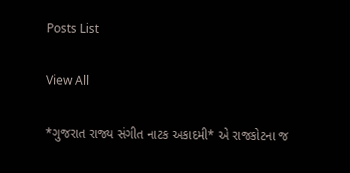Posts List

View All

*ગુજરાત રાજ્ય સંગીત નાટક અકાદમી* એ રાજકોટના જ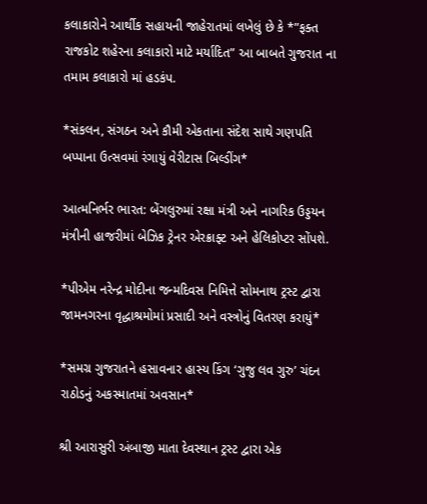કલાકારોને આર્થીક સહાયની જાહેરાતમાં લખેલું છે કે *”ફક્ત રાજકોટ શહેરના કલાકારો માટે મર્યાદિત” આ બાબતે ગુજરાત ના તમામ કલાકારો માં હડકંપ.

*સંકલન, સંગઠન અને કૌમી એકતાના સંદેશ સાથે ગણપતિ બપ્પાના ઉત્સવમાં રંગાયું વેરીટાસ બિલ્ડીંગ*

આત્મનિર્ભર ભારત: બેંગલુરુમાં રક્ષા મંત્રી અને નાગરિક ઉડ્ડયન મંત્રીની હાજરીમાં બેઝિક ટ્રેનર એરક્રાફ્ટ અને હેલિકોપ્ટર સોંપશે.

*પીએમ નરેન્દ્ર મોદીના જન્મદિવસ નિમિત્તે સોમનાથ ટ્રસ્ટ દ્વારા જામનગરના વૃદ્ધાશ્રમોમાં પ્રસાદી અને વસ્ત્રોનું વિતરણ કરાયું*

*સમગ્ર ગુજરાતને હસાવનાર હાસ્ય કિંગ ‘ગુજુ લવ ગુરુ’ ચંદન રાઠોડનું અકસ્માતમાં અવસાન*

શ્રી આરાસુરી અંબાજી માતા દેવસ્થાન ટ્રસ્ટ દ્વારા એક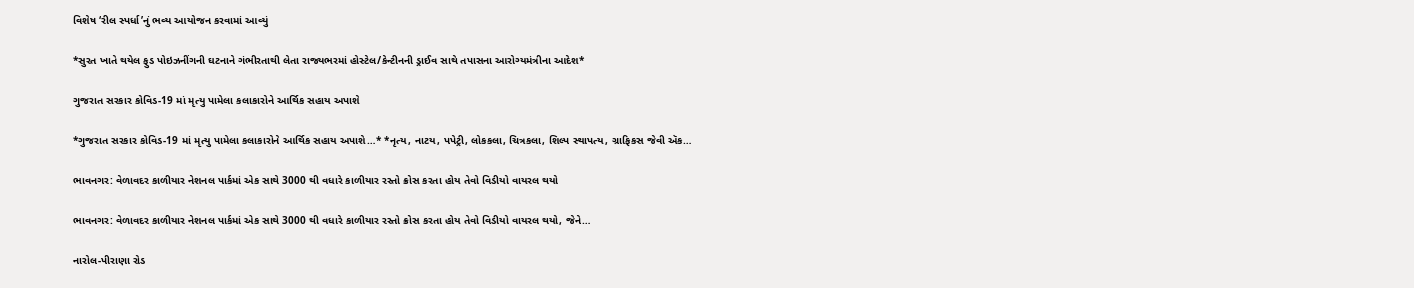વિશેષ ‘રીલ સ્પર્ધા’નું ભવ્ય આયોજન કરવામાં આવ્યું

*સુરત ખાતે થયેલ ફુડ પોઇઝનીંગની ઘટનાને ગંભીરતાથી લેતા રાજ્યભરમાં હોસ્ટેલ/કેન્ટીનની ડ્રાઈવ સાથે તપાસના આરોગ્યમંત્રીના આદેશ*

ગુજરાત સરકાર કોવિડ-19 માં મૃત્યુ પામેલા કલાકારોને આર્થિક સહાય અપાશે

*ગુજરાત સરકાર કોવિડ-19 માં મૃત્યુ પામેલા કલાકારોને આર્થિક સહાય અપાશે…* *નૃત્ય, નાટય, પપેટ્રી, લોકકલા, ચિત્રકલા, શિલ્પ સ્થાપત્ય, ગ્રાફિકસ જેવી ઍક…

ભાવનગર: વેળાવદર કાળીયાર નેશનલ પાર્કમાં એક સાથે 3000 થી વધારે કાળીયાર રસ્તો ક્રોસ કરતા હોય તેવો વિડીયો વાયરલ થયો

ભાવનગર: વેળાવદર કાળીયાર નેશનલ પાર્કમાં એક સાથે 3000 થી વધારે કાળીયાર રસ્તો ક્રોસ કરતા હોય તેવો વિડીયો વાયરલ થયો, જેને…

નારોલ-પીરાણા રોડ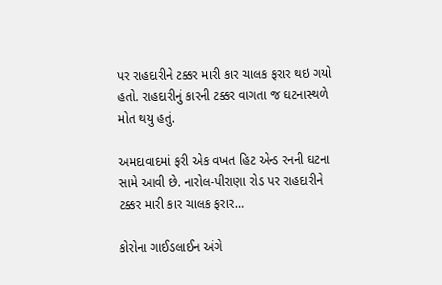પર રાહદારીને ટક્કર મારી કાર ચાલક ફરાર થઇ ગયો હતો. રાહદારીનું કારની ટક્કર વાગતા જ ઘટનાસ્થળે મોત થયુ હતું.

અમદાવાદમાં ફરી એક વખત હિટ એન્ડ રનની ઘટના સામે આવી છે. નારોલ-પીરાણા રોડ પર રાહદારીને ટક્કર મારી કાર ચાલક ફરાર…

કોરોના ગાઈડલાઈન અંગે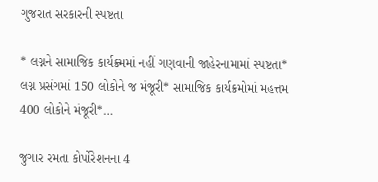ગુજરાત સરકારની સ્પષ્ટતા

* લગ્નને સામાજિક કાર્યક્ર્મમાં નહીં ગણવાની જાહેરનામામાં સ્પષ્ટતા* લગ્ન પ્રસંગમાં 150 લોકોને જ મંજૂરી* સામાજિક કાર્યક્રમોમાં મહત્તમ 400 લોકોને મંજૂરી*…

જુગાર રમતા કોર્પોરેશનના 4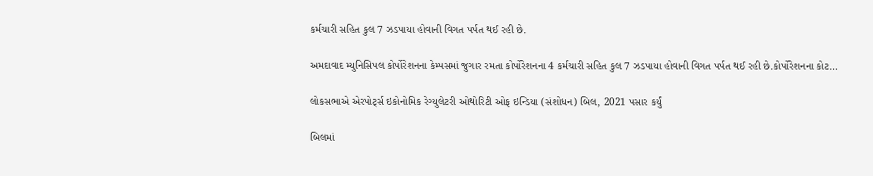કર્મચારી સહિત કુલ 7 ઝડપાયા હોવાની વિગત પર્પત થઈ રહી છે.

અમદાવાદ મ્યુનિસિપલ કોર્પોરેશનના કેમ્પસમાં જુગાર રમતા કોર્પોરેશનના 4 કર્મચારી સહિત કુલ 7 ઝડપાયા હોવાની વિગત પર્પત થઈ રહી છે.કોર્પોરેશનના કોટ…

લોકસભાએ એરપોર્ટ્સ ઇકોનોમિક રેગ્યુલેટરી ઓથોરિટી ઓફ ઇન્ડિયા (સંશોધન) બિલ, 2021 પસાર કર્યું

બિલમાં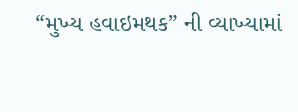“મુખ્ય હવાઇમથક” ની વ્યાખ્યામાં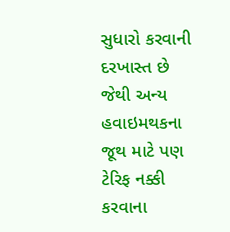સુધારો કરવાની દરખાસ્ત છે જેથી અન્ય હવાઇમથકના જૂથ માટે પણ ટેરિફ નક્કી કરવાના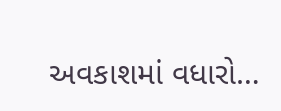અવકાશમાં વધારો…